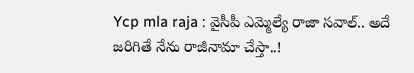Ycp mla raja : వైసీపీ ఎమ్మెల్యే రాజా సవాల్.. అదే జరిగితే నేను రాజీనామా చేస్తా..!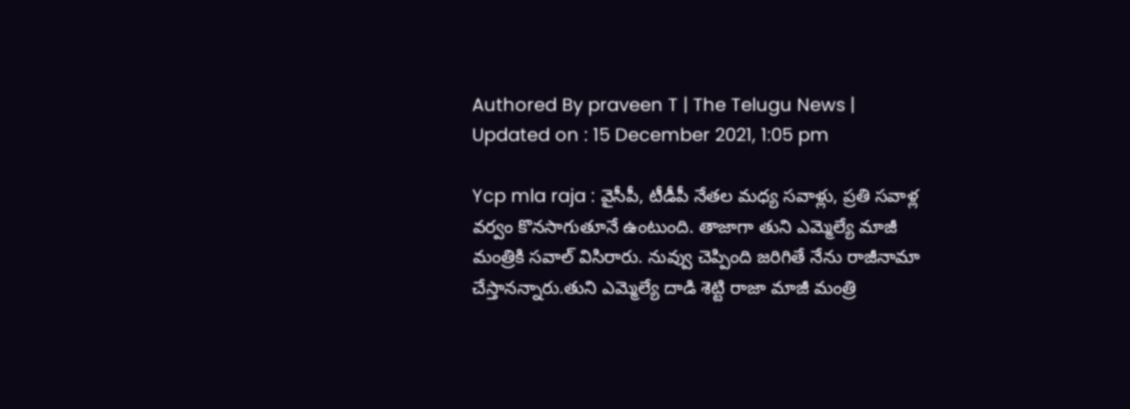Authored By praveen T | The Telugu News | Updated on : 15 December 2021, 1:05 pm

Ycp mla raja : వైసీపీ, టీడీపీ నేతల మధ్య సవాళ్లు, ప్రతి సవాళ్ల వర్వం కొనసాగుతూనే ఉంటుంది. తాజాగా తుని ఎమ్మెల్యే మాజీ మంత్రికి సవాల్ విసిరారు. నువ్వు చెప్పింది జరిగితే నేను రాజీనామా చేస్తానన్నారు.తుని ఎమ్మెల్యే దాడి శెట్టి రాజా మాజీ మంత్రి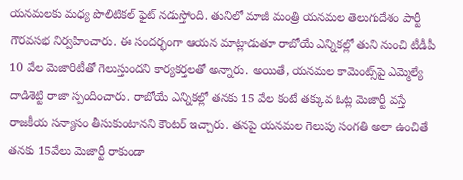యనమలకు మధ్య పొలిటికల్ ఫైట్ నడుస్తోంది. తునిలో మాజీ మంత్రి యనమల తెలుగుదేశం పార్టీ గౌరవసభ నిర్వహించారు. ఈ సందర్భంగా ఆయన మాట్లాడుతూ రాబోయే ఎన్నికల్లో తుని నుంచి టీడీపీ 10 వేల మెజారిటీతో గెలుస్తుందని కార్యకర్తలతో అన్నారు. అయితే, యనమల కామెంట్స్‌పై ఎమ్మెల్యే దాడిశెట్టి రాజా స్పందించారు. రాబోయే ఎన్నికల్లో తనకు 15 వేల కంటే తక్కువ ఓట్ల మెజార్టీ వస్తే రాజకీయ సన్యాసం తీసుకుంటానని కౌంటర్ ఇచ్చారు. తనపై యనమల గెలుపు సంగతి అలా ఉంచితే తనకు 15వేలు మెజార్టీ రాకుండా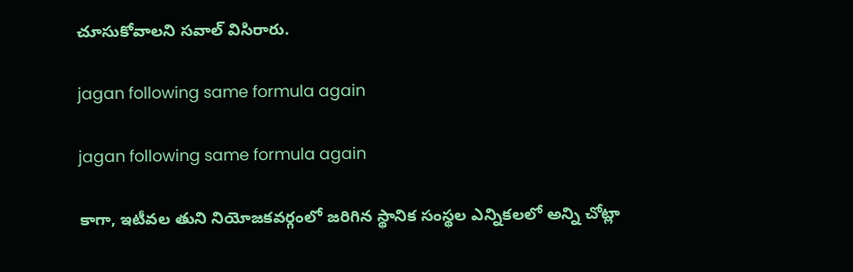చూసుకోవాలని సవాల్ విసిరారు.

jagan following same formula again

jagan following same formula again

కాగా, ఇటీవల తుని నియోజకవర్గంలో జరిగిన స్థానిక సంస్థల ఎన్నికలలో అన్ని చోట్లా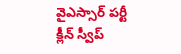వైఎస్సార్‌ పర్టీ క్లీన్ స్వీప్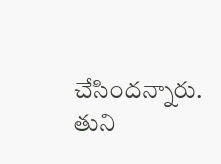చేసిందన్నారు. తుని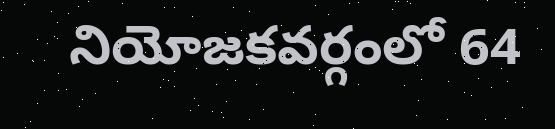నియోజకవర్గంలో 64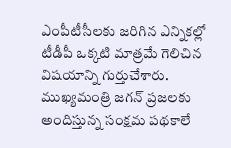ఎంపీటీసీలకు జరిగిన ఎన్నికల్లో టీడీపీ ఒక్కటి మాత్రమే గెలిచిన విషయాన్ని గుర్తుచేశారు. ముఖ్యమంత్రి జగన్ ప్రజలకు అందిస్తున్న సంక్షమ పథకాలే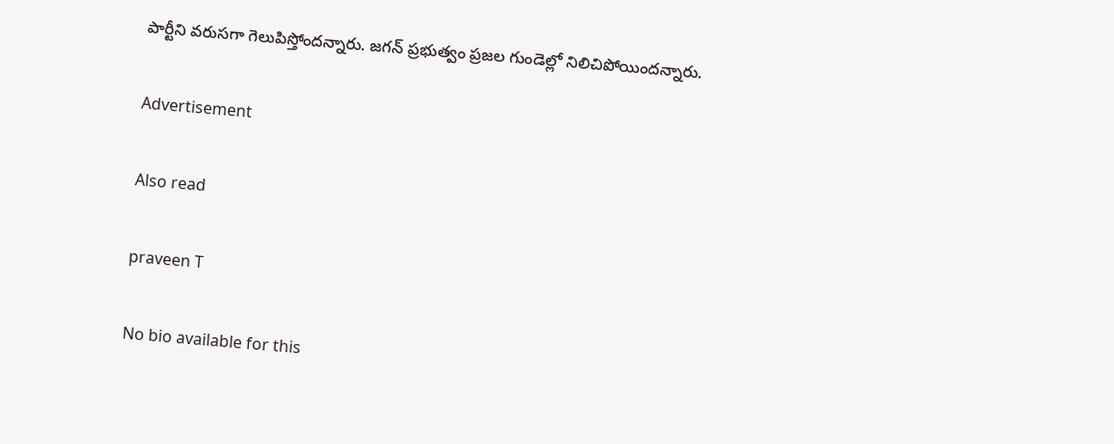పార్టీని వరుసగా గెలుపిస్తోందన్నారు. జగన్ ప్రభుత్వం ప్రజల గుండెల్లో నిలిచిపోయిందన్నారు.

Advertisement

Also read

praveen T

No bio available for this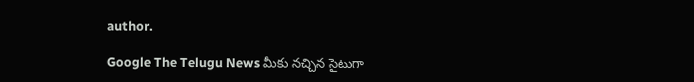author.

Google The Telugu News మీకు నచ్చిన సైటుగా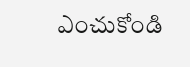ఎంచుకోండి